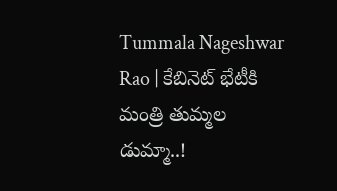Tummala Nageshwar Rao | కేబినెట్ భేటీకి మంత్రి తుమ్మల డుమ్మా..!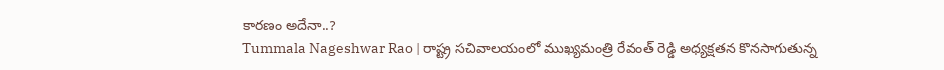కారణం అదేనా..?
Tummala Nageshwar Rao | రాష్ట్ర సచివాలయంలో ముఖ్యమంత్రి రేవంత్ రెడ్డి అధ్యక్షతన కొనసాగుతున్న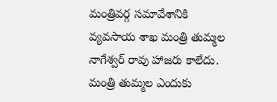మంత్రివర్గ సమావేశానికి వ్యవసాయ శాఖ మంత్రి తుమ్మల నాగేశ్వర్ రావు హాజరు కాలేదు. మంత్రి తుమ్మల ఎందుకు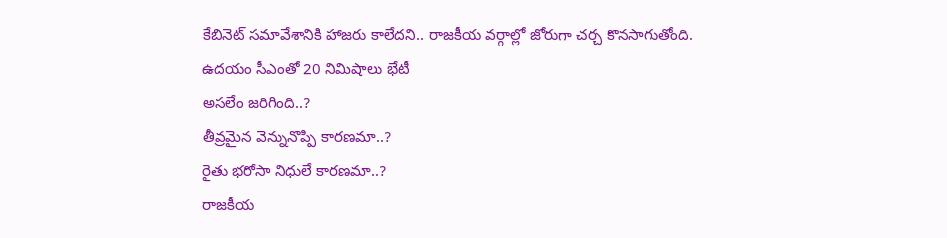కేబినెట్ సమావేశానికి హాజరు కాలేదని.. రాజకీయ వర్గాల్లో జోరుగా చర్చ కొనసాగుతోంది.
ఉదయం సీఎంతో 20 నిమిషాలు భేటీ
అసలేం జరిగింది..?
తీవ్రమైన వెన్నునొప్పి కారణమా..?
రైతు భరోసా నిధులే కారణమా..?
రాజకీయ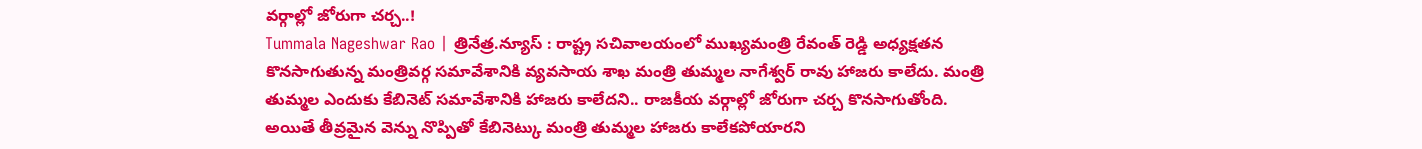వర్గాల్లో జోరుగా చర్చ..!
Tummala Nageshwar Rao | త్రినేత్ర.న్యూస్ : రాష్ట్ర సచివాలయంలో ముఖ్యమంత్రి రేవంత్ రెడ్డి అధ్యక్షతన కొనసాగుతున్న మంత్రివర్గ సమావేశానికి వ్యవసాయ శాఖ మంత్రి తుమ్మల నాగేశ్వర్ రావు హాజరు కాలేదు. మంత్రి తుమ్మల ఎందుకు కేబినెట్ సమావేశానికి హాజరు కాలేదని.. రాజకీయ వర్గాల్లో జోరుగా చర్చ కొనసాగుతోంది.
అయితే తీవ్రమైన వెన్ను నొప్పితో కేబినెట్కు మంత్రి తుమ్మల హాజరు కాలేకపోయారని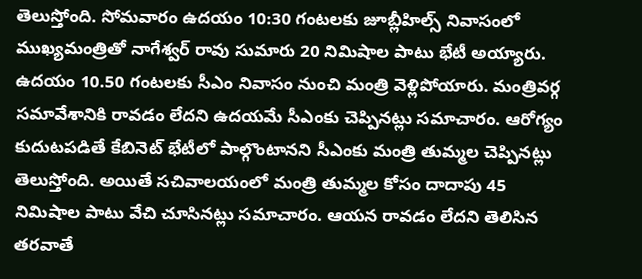తెలుస్తోంది. సోమవారం ఉదయం 10:30 గంటలకు జూబ్లీహిల్స్ నివాసంలో ముఖ్యమంత్రితో నాగేశ్వర్ రావు సుమారు 20 నిమిషాల పాటు భేటీ అయ్యారు. ఉదయం 10.50 గంటలకు సీఎం నివాసం నుంచి మంత్రి వెళ్లిపోయారు. మంత్రివర్గ సమావేశానికి రావడం లేదని ఉదయమే సీఎంకు చెప్పినట్లు సమాచారం. ఆరోగ్యం కుదుటపడితే కేబినెట్ భేటీలో పాల్గొంటానని సీఎంకు మంత్రి తుమ్మల చెప్పినట్లు తెలుస్తోంది. అయితే సచివాలయంలో మంత్రి తుమ్మల కోసం దాదాపు 45 నిమిషాల పాటు వేచి చూసినట్లు సమాచారం. ఆయన రావడం లేదని తెలిసిన తరవాతే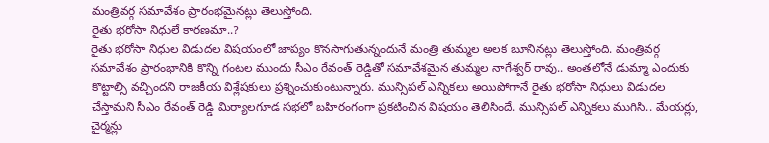మంత్రివర్గ సమావేశం ప్రారంభమైనట్లు తెలుస్తోంది.
రైతు భరోసా నిధులే కారణమా..?
రైతు భరోసా నిధుల విడుదల విషయంలో జాప్యం కొనసాగుతున్నందునే మంత్రి తుమ్మల అలక బూనినట్లు తెలుస్తోంది. మంత్రివర్గ సమావేశం ప్రారంభానికి కొన్ని గంటల ముందు సీఎం రేవంత్ రెడ్డితో సమావేశమైన తుమ్మల నాగేశ్వర్ రావు.. అంతలోనే డుమ్మా ఎందుకు కొట్టాల్సి వచ్చిందని రాజకీయ విశ్లేషకులు ప్రశ్నించుకుంటున్నారు. మున్సిపల్ ఎన్నికలు అయిపోగానే రైతు భరోసా నిధులు విడుదల చేస్తామని సీఎం రేవంత్ రెడ్డి మిర్యాలగూడ సభలో బహిరంగంగా ప్రకటించిన విషయం తెలిసిందే. మున్సిపల్ ఎన్నికలు ముగిసి.. మేయర్లు, చైర్మన్లు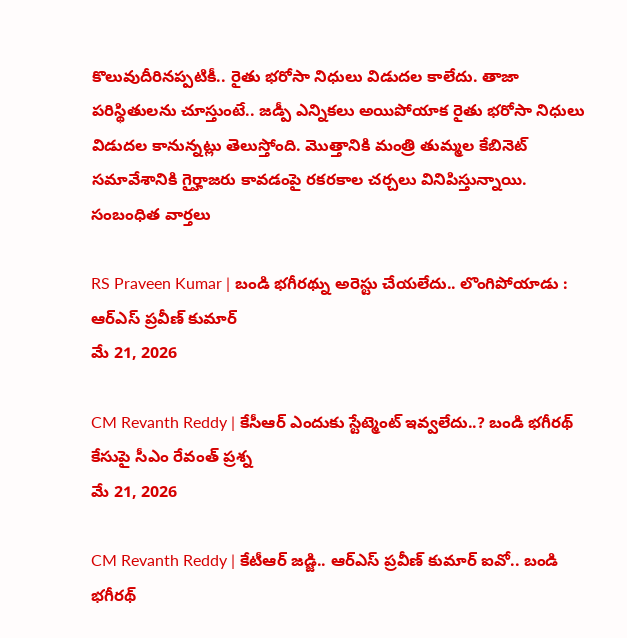కొలువుదీరినప్పటికీ.. రైతు భరోసా నిధులు విడుదల కాలేదు. తాజా పరిస్థితులను చూస్తుంటే.. జడ్పీ ఎన్నికలు అయిపోయాక రైతు భరోసా నిధులు విడుదల కానున్నట్లు తెలుస్తోంది. మొత్తానికి మంత్రి తుమ్మల కేబినెట్ సమావేశానికి గైర్హాజరు కావడంపై రకరకాల చర్చలు వినిపిస్తున్నాయి.
సంబంధిత వార్తలు

RS Praveen Kumar | బండి భగీరథ్ను అరెస్టు చేయలేదు.. లొంగిపోయాడు : ఆర్ఎస్ ప్రవీణ్ కుమార్
మే 21, 2026

CM Revanth Reddy | కేసీఆర్ ఎందుకు స్టేట్మెంట్ ఇవ్వలేదు..? బండి భగీరథ్ కేసుపై సీఎం రేవంత్ ప్రశ్న
మే 21, 2026

CM Revanth Reddy | కేటీఆర్ జడ్జి.. ఆర్ఎస్ ప్రవీణ్ కుమార్ ఐవో.. బండి భగీరథ్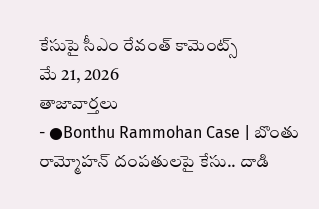కేసుపై సీఎం రేవంత్ కామెంట్స్
మే 21, 2026
తాజావార్తలు
- ●Bonthu Rammohan Case | బొంతు రామ్మోహన్ దంపతులపై కేసు.. దాడి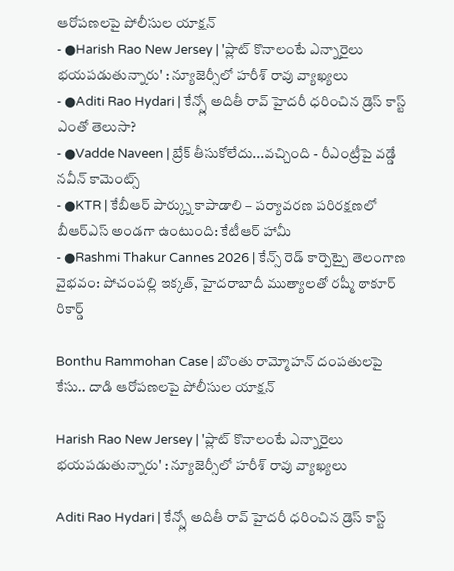ఆరోపణలపై పోలీసుల యాక్షన్
- ●Harish Rao New Jersey | 'ప్లాట్ కొనాలంటే ఎన్నారైలు భయపడుతున్నారు' : న్యూజెర్సీలో హరీశ్ రావు వ్యాఖ్యలు
- ●Aditi Rao Hydari | కేన్స్లో అదితీ రావ్ హైదరీ ధరించిన డ్రెస్ కాస్ట్ ఎంతో తెలుసా?
- ●Vadde Naveen | బ్రేక్ తీసుకోలేదు...వచ్చింది - రీఎంట్రీపై వడ్డే నవీన్ కామెంట్స్
- ●KTR | కేబీఆర్ పార్క్ను కాపాడాలి – పర్యావరణ పరిరక్షణలో బీఆర్ఎస్ అండగా ఉంటుంది: కేటీఆర్ హామీ
- ●Rashmi Thakur Cannes 2026 | కేన్స్ రెడ్ కార్పెట్పై తెలంగాణ వైభవం: పోచంపల్లి ఇక్కత్, హైదరాబాదీ ముత్యాలతో రష్మీ ఠాకూర్ రికార్డ్

Bonthu Rammohan Case | బొంతు రామ్మోహన్ దంపతులపై కేసు.. దాడి ఆరోపణలపై పోలీసుల యాక్షన్

Harish Rao New Jersey | 'ప్లాట్ కొనాలంటే ఎన్నారైలు భయపడుతున్నారు' : న్యూజెర్సీలో హరీశ్ రావు వ్యాఖ్యలు

Aditi Rao Hydari | కేన్స్లో అదితీ రావ్ హైదరీ ధరించిన డ్రెస్ కాస్ట్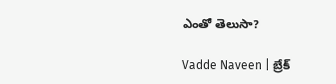ఎంతో తెలుసా?

Vadde Naveen | బ్రేక్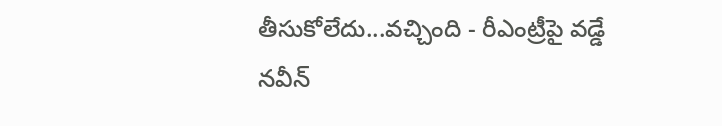తీసుకోలేదు...వచ్చింది - రీఎంట్రీపై వడ్డే నవీన్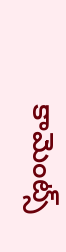కామెంట్స్